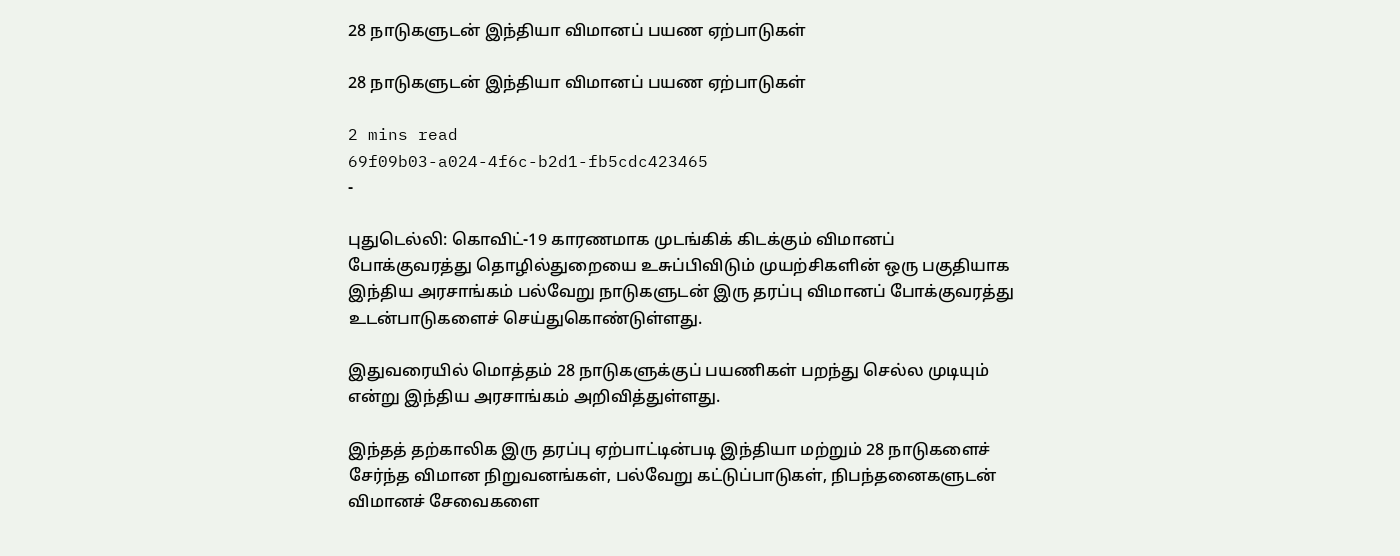28 நாடுகளுடன் இந்தியா விமானப் பயண ஏற்பாடுகள்

28 நாடுகளுடன் இந்தியா விமானப் பயண ஏற்பாடுகள்

2 mins read
69f09b03-a024-4f6c-b2d1-fb5cdc423465
-

புதுடெல்லி: கொவிட்-19 காரணமாக முடங்கிக் கிடக்கும் விமானப் போக்குவரத்து தொழில்துறையை உசுப்பிவிடும் முயற்சிகளின் ஒரு பகுதியாக இந்திய அரசாங்கம் பல்வேறு நாடுகளுடன் இரு தரப்பு விமானப் போக்குவரத்து உடன்பாடுகளைச் செய்துகொண்டுள்ளது.

இதுவரையில் மொத்தம் 28 நாடுகளுக்குப் பயணிகள் பறந்து செல்ல முடியும் என்று இந்திய அரசாங்கம் அறிவித்துள்ளது.

இந்தத் தற்காலிக இரு தரப்பு ஏற்பாட்டின்படி இந்தியா மற்றும் 28 நாடுகளைச் சேர்ந்த விமான நிறுவனங்கள், பல்வேறு கட்டுப்பாடுகள், நிபந்தனைகளுடன் விமானச் சேவைகளை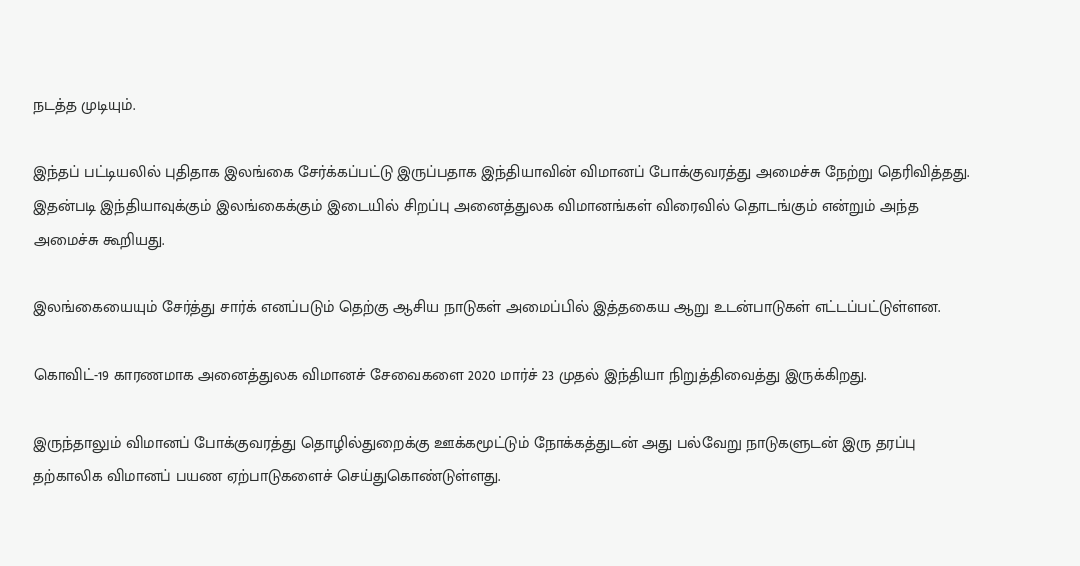நடத்த முடியும்.

இந்தப் பட்டியலில் புதிதாக இலங்கை சேர்க்கப்பட்டு இருப்பதாக இந்தியாவின் விமானப் போக்குவரத்து அமைச்சு நேற்று தெரிவித்தது. இதன்படி இந்தியாவுக்கும் இலங்கைக்கும் இடையில் சிறப்பு அனைத்துலக விமானங்கள் விரைவில் தொடங்கும் என்றும் அந்த அமைச்சு கூறியது.

இலங்கையையும் சேர்த்து சார்க் எனப்படும் தெற்கு ஆசிய நாடுகள் அமைப்பில் இத்தகைய ஆறு உடன்பாடுகள் எட்டப்பட்டுள்ளன.

கொவிட்-19 காரணமாக அனைத்துலக விமானச் சேவைகளை 2020 மார்ச் 23 முதல் இந்தியா நிறுத்திவைத்து இருக்கிறது.

இருந்தாலும் விமானப் போக்குவரத்து தொழில்துறைக்கு ஊக்கமூட்டும் நோக்கத்துடன் அது பல்வேறு நாடுகளுடன் இரு தரப்பு தற்காலிக விமானப் பயண ஏற்பாடுகளைச் செய்துகொண்டுள்ளது.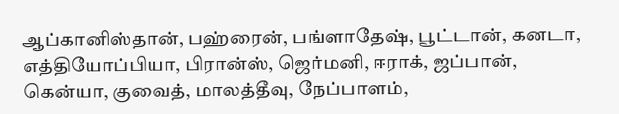ஆப்கானிஸ்தான், பஹ்ரைன், பங்ளாதேஷ், பூட்டான், கனடா, எத்தியோப்பியா, பிரான்ஸ், ஜெர்மனி, ஈராக், ஜப்பான், கென்யா, குவைத், மாலத்தீவு, நேப்பாளம்,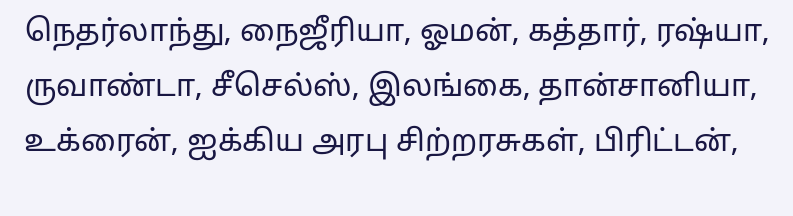நெதர்லாந்து, நைஜீரியா, ஓமன், கத்தார், ரஷ்யா, ருவாண்டா, சீசெல்ஸ், இலங்கை, தான்சானியா, உக்ரைன், ஐக்கிய அரபு சிற்றரசுகள், பிரிட்டன்,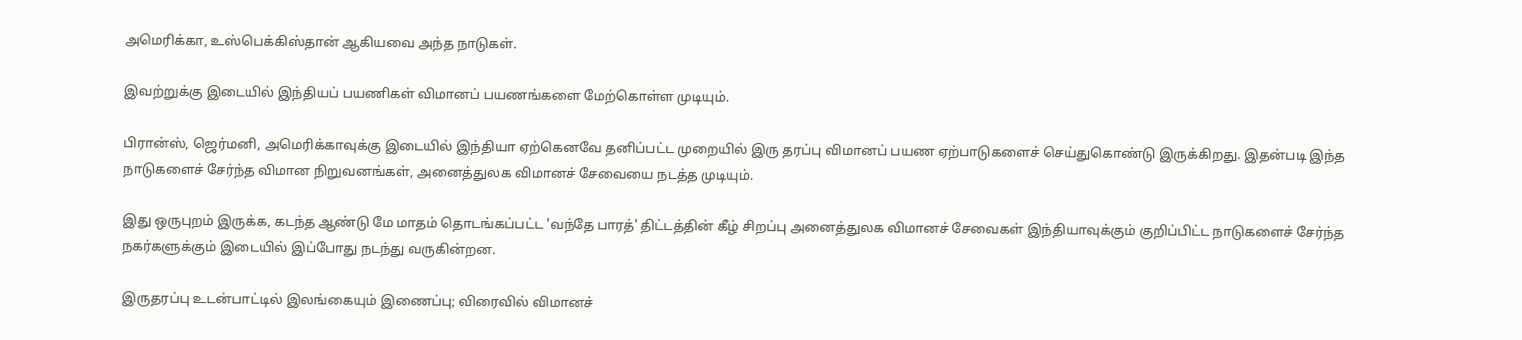அமெரிக்கா, உஸ்பெக்கிஸ்தான் ஆகியவை அந்த நாடுகள்.

இவற்றுக்கு இடையில் இந்தியப் பயணிகள் விமானப் பயணங்களை மேற்கொள்ள முடியும்.

பிரான்ஸ், ஜெர்மனி, அமெரிக்காவுக்கு இடையில் இந்தியா ஏற்கெனவே தனிப்பட்ட முறையில் இரு தரப்பு விமானப் பயண ஏற்பாடுகளைச் செய்துகொண்டு இருக்கிறது. இதன்படி இந்த நாடுகளைச் சேர்ந்த விமான நிறுவனங்கள், அனைத்துலக விமானச் சேவையை நடத்த முடியும்.

இது ஒருபுறம் இருக்க, கடந்த ஆண்டு மே மாதம் தொடங்கப்பட்ட 'வந்தே பாரத்' திட்டத்தின் கீழ் சிறப்பு அனைத்துலக விமானச் சேவைகள் இந்தியாவுக்கும் குறிப்பிட்ட நாடுகளைச் சேர்ந்த நகர்களுக்கும் இடையில் இப்போது நடந்து வருகின்றன.

இருதரப்பு உடன்பாட்டில் இலங்கையும் இணைப்பு; விரைவில் விமானச்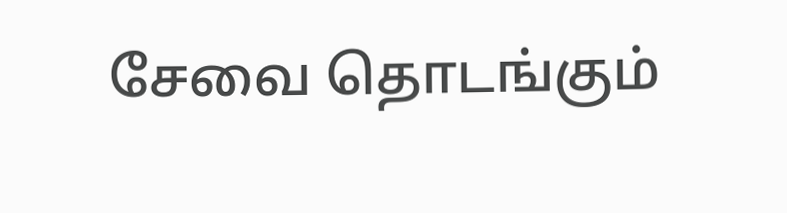சேவை தொடங்கும்